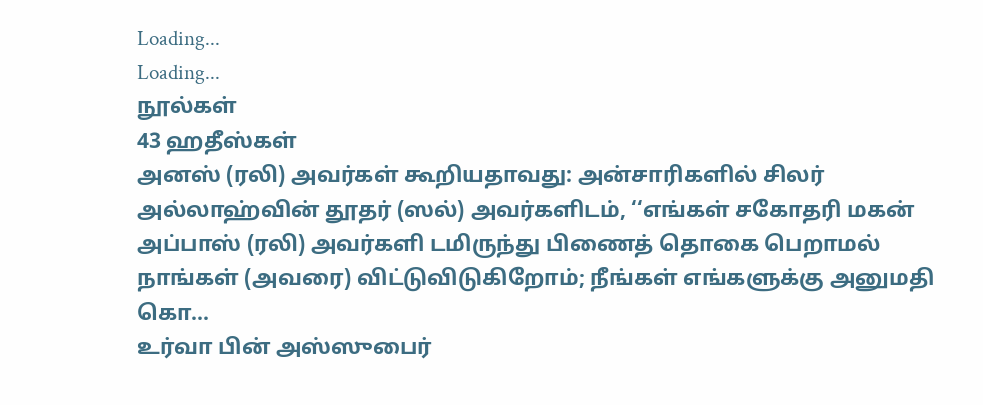Loading...
Loading...
நூல்கள்
43 ஹதீஸ்கள்
அனஸ் (ரலி) அவர்கள் கூறியதாவது: அன்சாரிகளில் சிலர் அல்லாஹ்வின் தூதர் (ஸல்) அவர்களிடம், ‘‘எங்கள் சகோதரி மகன் அப்பாஸ் (ரலி) அவர்களி டமிருந்து பிணைத் தொகை பெறாமல் நாங்கள் (அவரை) விட்டுவிடுகிறோம்; நீங்கள் எங்களுக்கு அனுமதி கொ...
உர்வா பின் அஸ்ஸுபைர்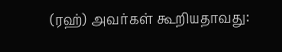(ரஹ்) அவர்கள் கூறியதாவது: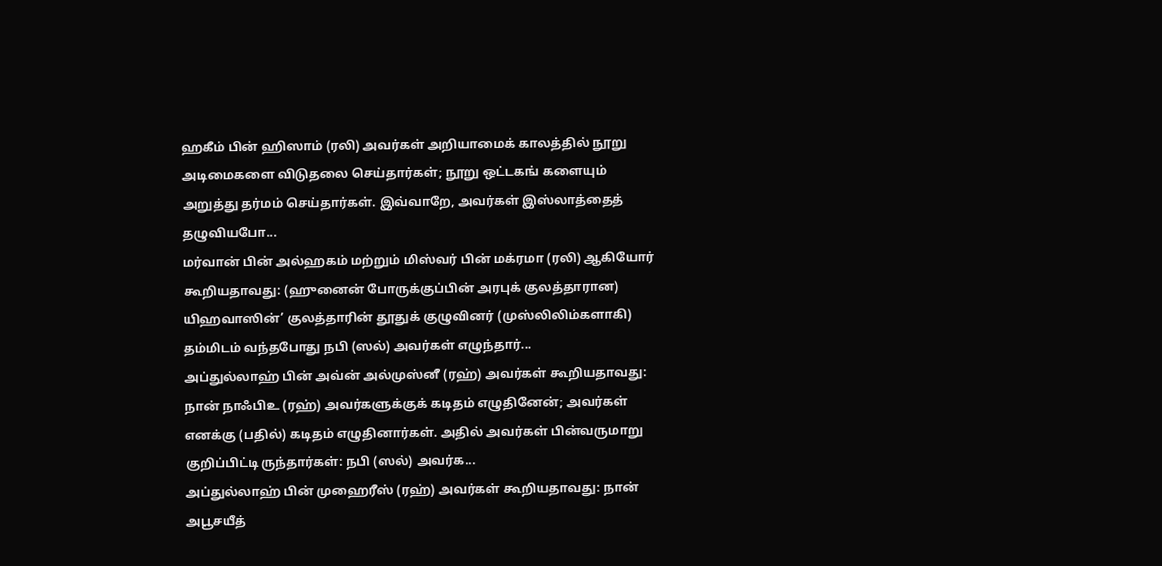ஹகீம் பின் ஹிஸாம் (ரலி) அவர்கள் அறியாமைக் காலத்தில் நூறு அடிமைகளை விடுதலை செய்தார்கள்; நூறு ஒட்டகங் களையும் அறுத்து தர்மம் செய்தார்கள். இவ்வாறே, அவர்கள் இஸ்லாத்தைத் தழுவியபோ...
மர்வான் பின் அல்ஹகம் மற்றும் மிஸ்வர் பின் மக்ரமா (ரலி) ஆகியோர் கூறியதாவது: (ஹுனைன் போருக்குப்பின் அரபுக் குலத்தாரான) யிஹவாஸின்’ குலத்தாரின் தூதுக் குழுவினர் (முஸ்லிலிம்களாகி) தம்மிடம் வந்தபோது நபி (ஸல்) அவர்கள் எழுந்தார்...
அப்துல்லாஹ் பின் அவ்ன் அல்முஸ்னீ (ரஹ்) அவர்கள் கூறியதாவது: நான் நாஃபிஉ (ரஹ்) அவர்களுக்குக் கடிதம் எழுதினேன்; அவர்கள் எனக்கு (பதில்) கடிதம் எழுதினார்கள். அதில் அவர்கள் பின்வருமாறு குறிப்பிட்டி ருந்தார்கள்: நபி (ஸல்) அவர்க...
அப்துல்லாஹ் பின் முஹைரீஸ் (ரஹ்) அவர்கள் கூறியதாவது: நான் அபூசயீத்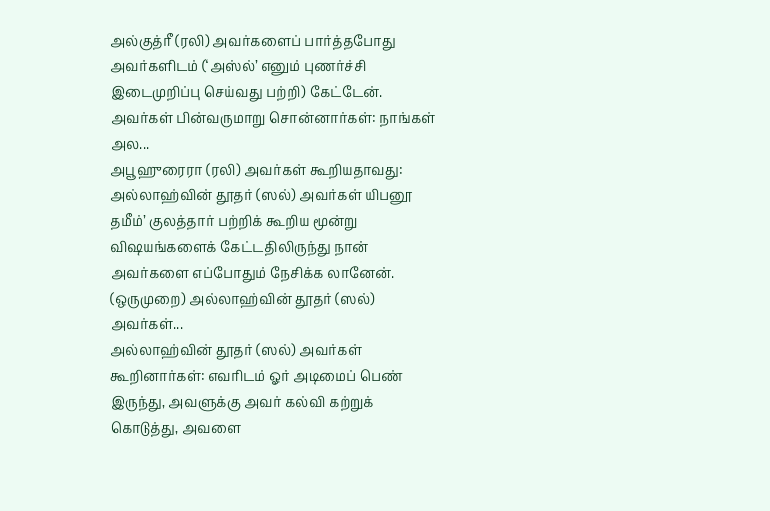அல்குத்ரீ (ரலி) அவர்களைப் பார்த்தபோது அவர்களிடம் (‘அஸ்ல்’ எனும் புணர்ச்சி இடைமுறிப்பு செய்வது பற்றி) கேட்டேன். அவர்கள் பின்வருமாறு சொன்னார்கள்: நாங்கள் அல...
அபூஹுரைரா (ரலி) அவர்கள் கூறியதாவது: அல்லாஹ்வின் தூதர் (ஸல்) அவர்கள் யிபனூ தமீம்’ குலத்தார் பற்றிக் கூறிய மூன்று விஷயங்களைக் கேட்டதிலிருந்து நான் அவர்களை எப்போதும் நேசிக்க லானேன். (ஒருமுறை) அல்லாஹ்வின் தூதர் (ஸல்) அவர்கள்...
அல்லாஹ்வின் தூதர் (ஸல்) அவர்கள் கூறினார்கள்: எவரிடம் ஓர் அடிமைப் பெண் இருந்து, அவளுக்கு அவர் கல்வி கற்றுக் கொடுத்து, அவளை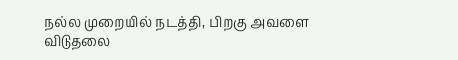நல்ல முறையில் நடத்தி, பிறகு அவளை விடுதலை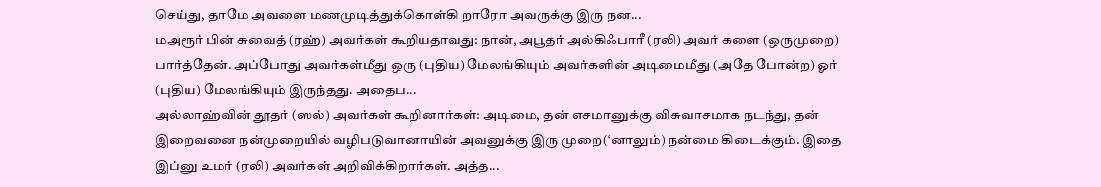செய்து, தாமே அவளை மணமுடித்துக்கொள்கி றாரோ அவருக்கு இரு நன...
மஅரூர் பின் சுவைத் (ரஹ்) அவர்கள் கூறியதாவது: நான், அபூதர் அல்கிஃபாரீ (ரலி) அவர் களை (ஒருமுறை) பார்த்தேன். அப்போது அவர்கள்மீது ஒரு (புதிய) மேலங்கியும் அவர்களின் அடிமைமீது (அதே போன்ற) ஓர் (புதிய) மேலங்கியும் இருந்தது. அதைப...
அல்லாஹ்வின் தூதர் (ஸல்) அவர்கள் கூறினார்கள்: அடிமை, தன் எசமானுக்கு விசுவாசமாக நடந்து, தன் இறைவனை நன்முறையில் வழிபடுவானாயின் அவனுக்கு இரு முறை(‘னாலும்) நன்மை கிடைக்கும். இதை இப்னு உமர் (ரலி) அவர்கள் அறிவிக்கிறார்கள். அத்த...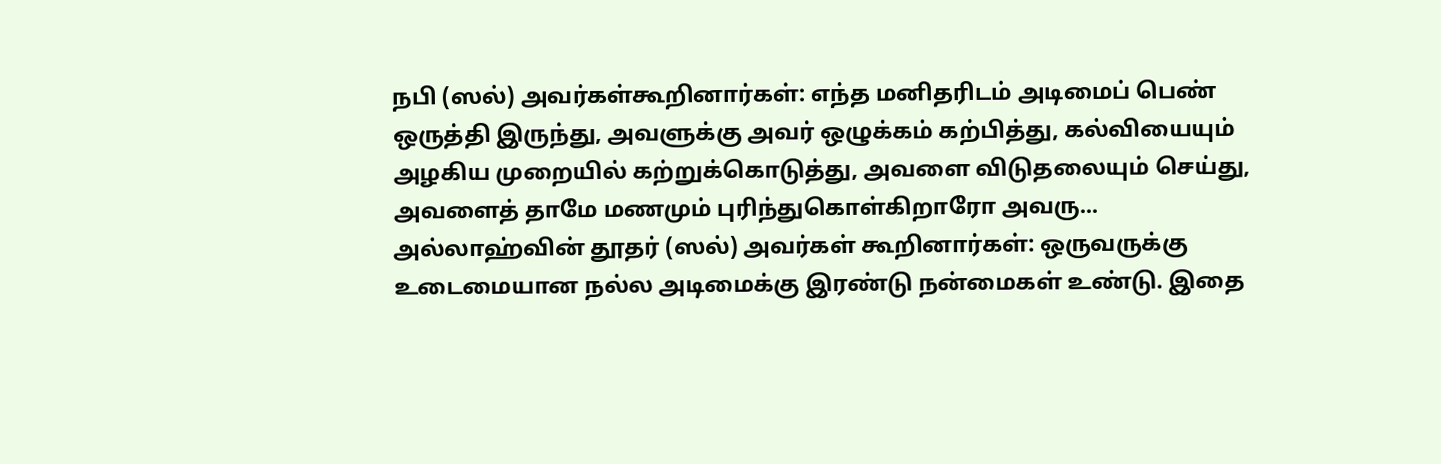நபி (ஸல்) அவர்கள்கூறினார்கள்: எந்த மனிதரிடம் அடிமைப் பெண் ஒருத்தி இருந்து, அவளுக்கு அவர் ஒழுக்கம் கற்பித்து, கல்வியையும் அழகிய முறையில் கற்றுக்கொடுத்து, அவளை விடுதலையும் செய்து, அவளைத் தாமே மணமும் புரிந்துகொள்கிறாரோ அவரு...
அல்லாஹ்வின் தூதர் (ஸல்) அவர்கள் கூறினார்கள்: ஒருவருக்கு உடைமையான நல்ல அடிமைக்கு இரண்டு நன்மைகள் உண்டு. இதை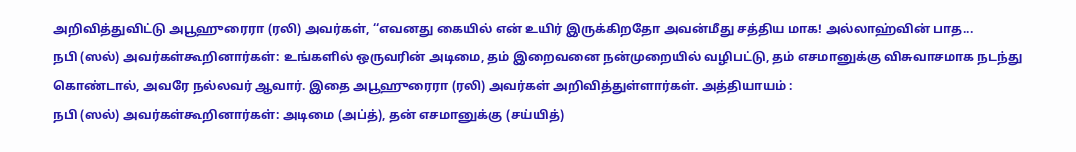அறிவித்துவிட்டு அபூஹுரைரா (ரலி) அவர்கள், ‘‘எவனது கையில் என் உயிர் இருக்கிறதோ அவன்மீது சத்திய மாக! அல்லாஹ்வின் பாத...
நபி (ஸல்) அவர்கள்கூறினார்கள்: உங்களில் ஒருவரின் அடிமை, தம் இறைவனை நன்முறையில் வழிபட்டு, தம் எசமானுக்கு விசுவாசமாக நடந்து கொண்டால், அவரே நல்லவர் ஆவார். இதை அபூஹுரைரா (ரலி) அவர்கள் அறிவித்துள்ளார்கள். அத்தியாயம் :
நபி (ஸல்) அவர்கள்கூறினார்கள்: அடிமை (அப்த்), தன் எசமானுக்கு (சய்யித்)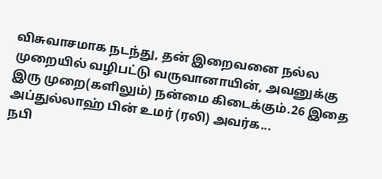விசுவாசமாக நடந்து, தன் இறைவனை நல்ல முறையில் வழிபட்டு வருவானாயின், அவனுக்கு இரு முறை(களிலும்) நன்மை கிடைக்கும்.26 இதை அப்துல்லாஹ் பின் உமர் (ரலி) அவர்க...
நபி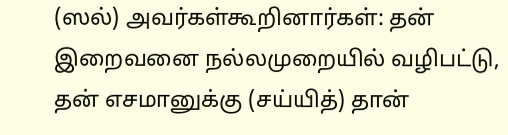(ஸல்) அவர்கள்கூறினார்கள்: தன் இறைவனை நல்லமுறையில் வழிபட்டு, தன் எசமானுக்கு (சய்யித்) தான்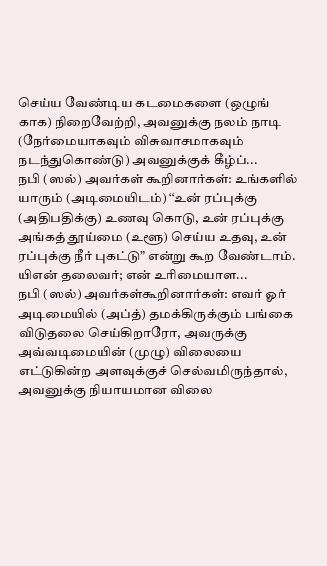செய்ய வேண்டிய கடமைகளை (ஒழுங் காக) நிறைவேற்றி, அவனுக்கு நலம் நாடி (நேர்மையாகவும் விசுவாசமாகவும் நடந்துகொண்டு) அவனுக்குக் கீழ்ப்...
நபி (ஸல்) அவர்கள் கூறினார்கள்: உங்களில் யாரும் (அடிமையிடம்) ‘‘உன் ரப்புக்கு (அதிபதிக்கு) உணவு கொடு, உன் ரப்புக்கு அங்கத் தூய்மை (உளூ) செய்ய உதவு, உன் ரப்புக்கு நீர் புகட்டு” என்று கூற வேண்டாம். யிஎன் தலைவர்; என் உரிமையாள...
நபி (ஸல்) அவர்கள்கூறினார்கள்: எவர் ஓர் அடிமையில் (அப்த்) தமக்கிருக்கும் பங்கை விடுதலை செய்கிறாரோ, அவருக்கு அவ்வடிமையின் (முழு) விலையை எட்டுகின்ற அளவுக்குச் செல்வமிருந்தால், அவனுக்கு நியாயமான விலை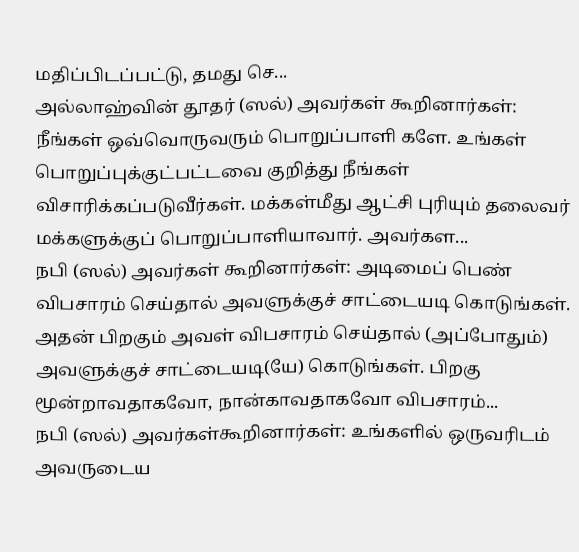மதிப்பிடப்பட்டு, தமது செ...
அல்லாஹ்வின் தூதர் (ஸல்) அவர்கள் கூறினார்கள்: நீங்கள் ஒவ்வொருவரும் பொறுப்பாளி களே. உங்கள் பொறுப்புக்குட்பட்டவை குறித்து நீங்கள் விசாரிக்கப்படுவீர்கள். மக்கள்மீது ஆட்சி புரியும் தலைவர் மக்களுக்குப் பொறுப்பாளியாவார். அவர்கள...
நபி (ஸல்) அவர்கள் கூறினார்கள்: அடிமைப் பெண் விபசாரம் செய்தால் அவளுக்குச் சாட்டையடி கொடுங்கள். அதன் பிறகும் அவள் விபசாரம் செய்தால் (அப்போதும்) அவளுக்குச் சாட்டையடி(யே) கொடுங்கள். பிறகு மூன்றாவதாகவோ, நான்காவதாகவோ விபசாரம்...
நபி (ஸல்) அவர்கள்கூறினார்கள்: உங்களில் ஒருவரிடம் அவருடைய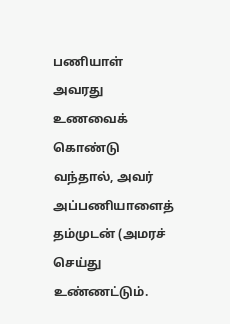பணியாள் அவரது உணவைக் கொண்டு வந்தால், அவர் அப்பணியாளைத் தம்முடன் (அமரச் செய்து உண்ணட்டும்.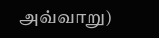அவ்வாறு)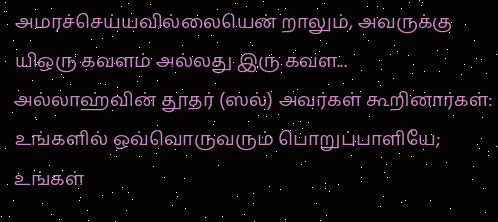அமரச்செய்யவில்லையென் றாலும், அவருக்கு யிஒரு கவளம் அல்லது இரு கவள...
அல்லாஹ்வின் தூதர் (ஸல்) அவர்கள் கூறினார்கள்: உங்களில் ஒவ்வொருவரும் பொறுப்பாளியே; உங்கள்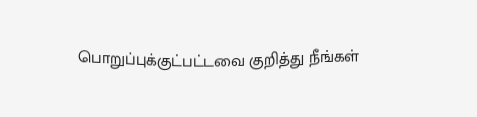பொறுப்புக்குட்பட்டவை குறித்து நீங்கள்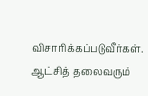விசாரிக்கப்படுவீர்கள். ஆட்சித் தலைவரும்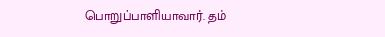பொறுப்பாளியாவார். தம்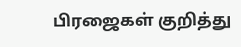பிரஜைகள் குறித்து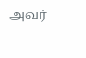அவர்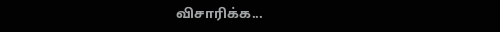விசாரிக்க...